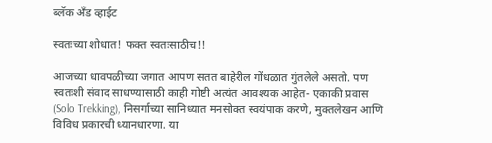ब्लॅक अँड व्हाईट

स्वतःच्या शोधात! फक्त स्वतःसाठीच!!

आजच्या धावपळीच्या जगात आपण सतत बाहेरील गोंधळात गुंतलेले असतो. पण स्वतःशी संवाद साधण्यासाठी काही गोष्टी अत्यंत आवश्यक आहेत- एकाकी प्रवास (Solo Trekking), निसर्गाच्या सानिध्यात मनसोक्त स्वयंपाक करणे, मुक्तलेखन आणि विविध प्रकारची ध्यानधारणा. या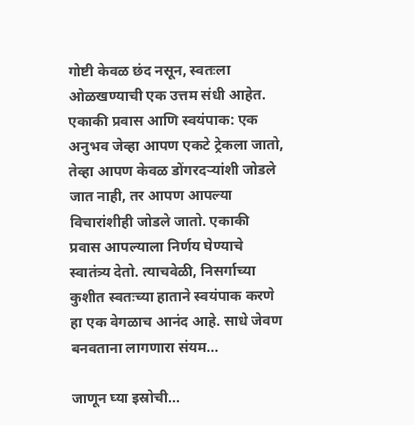गोष्टी केवळ छंद नसून, स्वतःला ओळखण्याची एक उत्तम संधी आहेत. एकाकी प्रवास आणि स्वयंपाक: एक अनुभव जेव्हा आपण एकटे ट्रेकला जातो, तेव्हा आपण केवळ डोंगरदऱ्यांशी जोडले जात नाही, तर आपण आपल्या विचारांशीही जोडले जातो. एकाकी प्रवास आपल्याला निर्णय घेण्याचे स्वातंत्र्य देतो. त्याचवेळी, निसर्गाच्या कुशीत स्वतःच्या हाताने स्वयंपाक करणे हा एक वेगळाच आनंद आहे. साधे जेवण बनवताना लागणारा संयम...

जाणून घ्या इस्रोची...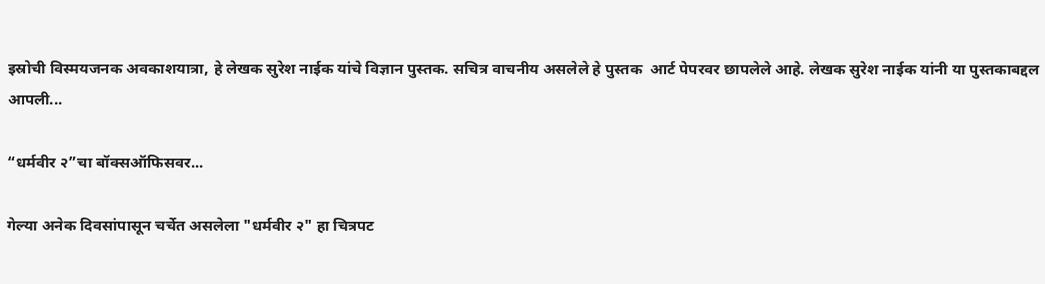इस्रोची विस्मयजनक अवकाशयात्रा, हे लेखक सुरेश नाईक यांचे विज्ञान पुस्तक. सचित्र वाचनीय असलेले हे पुस्तक  आर्ट पेपरवर छापलेले आहे. लेखक सुरेश नाईक यांनी या पुस्तकाबद्दल आपली...

“धर्मवीर २”चा बॉक्सऑफिसवर...

गेल्या अनेक दिवसांपासून चर्चेत असलेला "धर्मवीर २" हा चित्रपट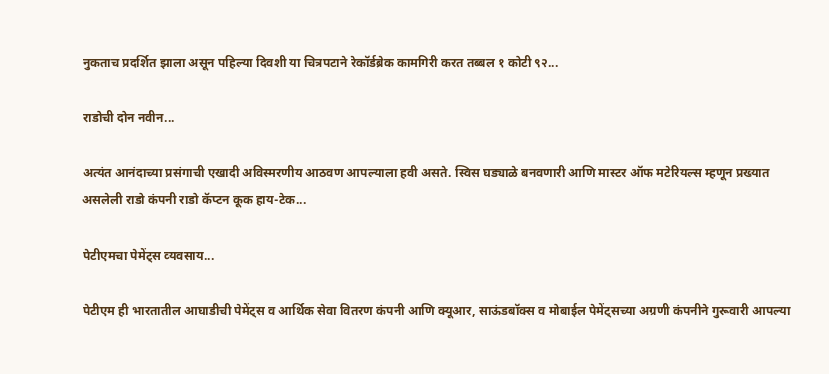नुकताच प्रदर्शित झाला असून पहिल्या दिवशी या चित्रपटाने रेकॉर्डब्रेक कामगिरी करत तब्बल १ कोटी ९२...

राडोची दोन नवीन...

अत्यंत आनंदाच्या प्रसंगाची एखादी अविस्मरणीय आठवण आपल्याला हवी असते. स्विस घड्याळे बनवणारी आणि मास्टर ऑफ मटेरियल्स म्हणून प्रख्यात असलेली राडो कंपनी राडो कॅप्टन कूक हाय-टेक...

पेटीएमचा पेमेंट्स व्‍यवसाय...

पेटीएम ही भारतातील आघाडीची पेमेंट्स व आर्थिक सेवा वितरण कंपनी आणि क्‍यूआर, साऊंडबॉक्स व मोबाईल पेमेंट्सच्‍या अग्रणी कंपनीने गुरूवारी आपल्‍या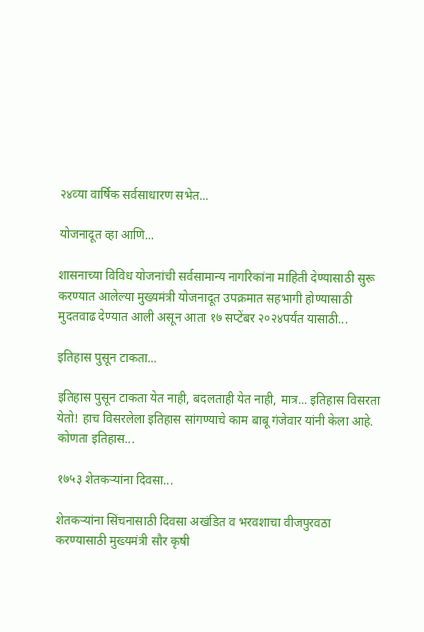२४व्‍या वार्षिक सर्वसाधारण सभेत...

योजनादूत व्हा आणि...

शासनाच्या विविध योजनांची सर्वसामान्य नागरिकांना माहिती देण्यासाठी सुरू करण्यात आलेल्या मुख्यमंत्री योजनादूत उपक्रमात सहभागी होण्यासाठी मुदतवाढ देण्यात आली असून आता १७ सप्टेंबर २०२४पर्यंत यासाठी...

इतिहास पुसून टाकता...

इतिहास पुसून टाकता येत नाही, बदलताही येत नाही, मात्र... इतिहास विसरता येतो! हाच विसरलेला इतिहास सांगण्याचे काम बाबू गंजेवार यांनी केला आहे. कोणता इतिहास...

१७५३ शेतकऱ्यांना दिवसा...

शेतकऱ्यांना सिंचनासाठी दिवसा अखंडित व भरवशाचा वीजपुरवठा करण्यासाठी मुख्यमंत्री सौर कृषी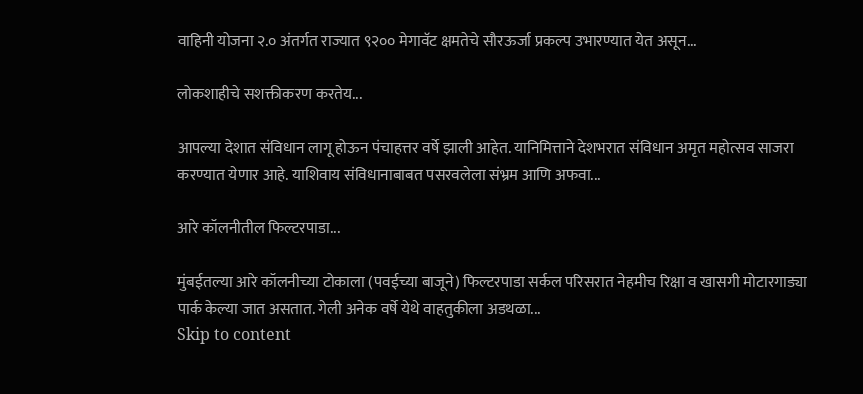वाहिनी योजना २.० अंतर्गत राज्यात ९२०० मेगावॅट क्षमतेचे सौरऊर्जा प्रकल्प उभारण्यात येत असून...

लोकशाहीचे सशक्तीकरण करतेय...

आपल्या देशात संविधान लागू होऊन पंचाहत्तर वर्षे झाली आहेत. यानिमित्ताने देशभरात संविधान अमृत महोत्सव साजरा करण्यात येणार आहे. याशिवाय संविधानाबाबत पसरवलेला संभ्रम आणि अफवा...

आरे कॉलनीतील फिल्टरपाडा...

मुंबईतल्या आरे कॉलनीच्या टोकाला (पवईच्या बाजूने) फिल्टरपाडा सर्कल परिसरात नेहमीच रिक्षा व खासगी मोटारगाड्या पार्क केल्या जात असतात. गेली अनेक वर्षे येथे वाहतुकीला अडथळा...
Skip to content